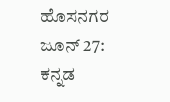ಹೊಸನಗರ ಜೂನ್ 27: ಕನ್ನಡ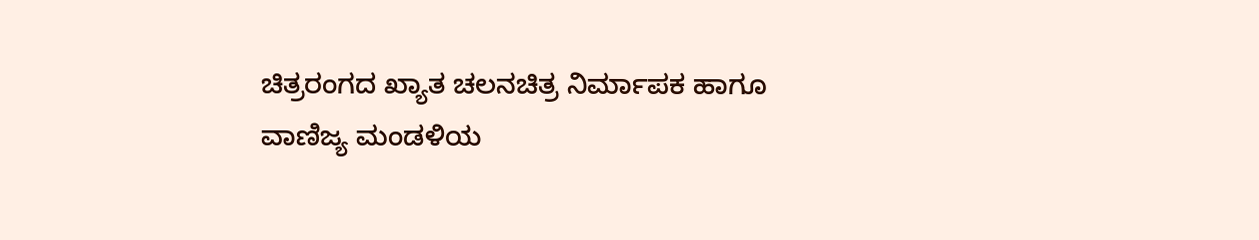ಚಿತ್ರರಂಗದ ಖ್ಯಾತ ಚಲನಚಿತ್ರ ನಿರ್ಮಾಪಕ ಹಾಗೂ ವಾಣಿಜ್ಯ ಮಂಡಳಿಯ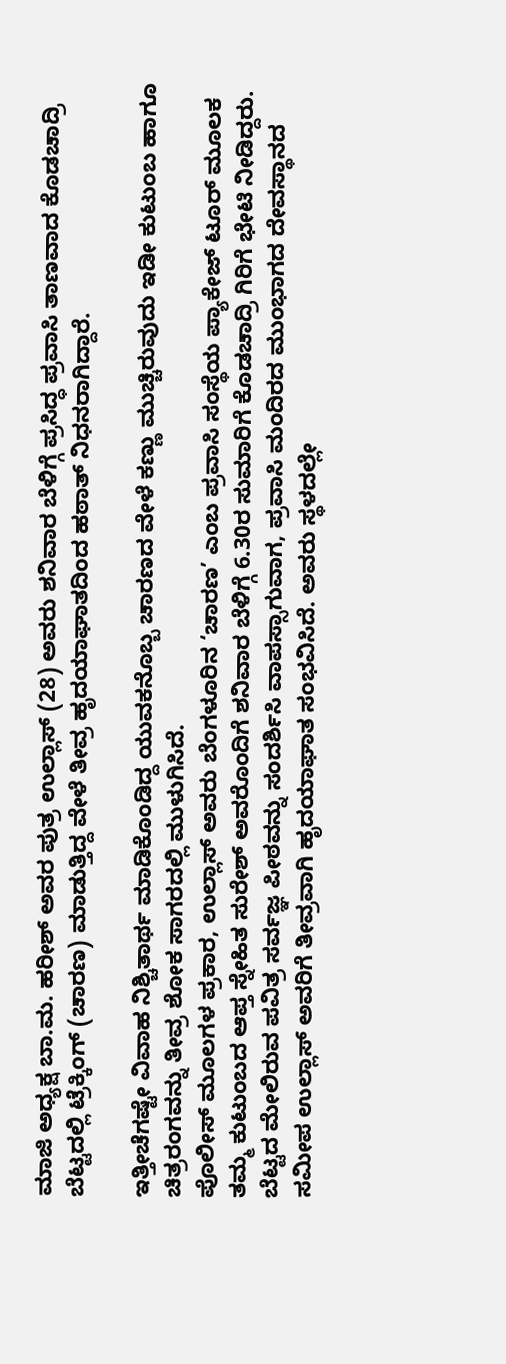ಮಾಜಿ ಅಧ್ಯಕ್ಷ ಬಾ.ಮ. ಹರೀಶ್ ಅವರ ಪುತ್ರ ಉಲ್ಲಾಸ್ (28) ಅವರು ಶನಿವಾರ ಬೆಳಿಗ್ಗೆ ಪ್ರಸಿದ್ಧ ಪ್ರವಾಸಿ ತಾಣವಾದ ಕೊಡಚಾದ್ರಿ ಬೆಟ್ಟದಲ್ಲಿ ಟ್ರೆಕ್ಕಿಂಗ್ (ಚಾರಣ) ಮಾಡುತ್ತಿದ್ದ ವೇಳೆ ತೀವ್ರ ಹೃದಯಾಘಾತದಿಂದ ಹಠಾತ್ ನಿಧನರಾಗಿದ್ದಾರೆ.

ಇತ್ತೀಚೆಗಷ್ಟೇ ವಿವಾಹ ನಿಶ್ಚಿತಾರ್ಥ ಮಾಡಿಕೊಂಡಿದ್ದ ಯುವಕನೊಬ್ಬ ಚಾರಣದ ವೇಳೆ ಕಣ್ಣು ಮುಚ್ಚಿರುವುದು ಇಡೀ ಕುಟುಂಬ ಹಾಗೂ ಚಿತ್ರರಂಗವನ್ನು ತೀವ್ರ ಶೋಕ ಸಾಗರದಲ್ಲಿ ಮುಳುಗಿಸಿದೆ.
ಪೊಲೀಸ್ ಮೂಲಗಳ ಪ್ರಕಾರ, ಉಲ್ಲಾಸ್ ಅವರು ಬೆಂಗಳೂರಿನ ‘ಚಾರಣ’ ಎಂಬ ಪ್ರವಾಸಿ ಸಂಸ್ಥೆಯ ಪ್ಯಾಕೇಜ್ ಟೂರ್ ಮೂಲಕ ತಮ್ಮ ಕುಟುಂಬದ ಆಪ್ತ ಸ್ನೇಹಿತ ಸುರೇಶ್ ಅವರೊಂದಿಗೆ ಶನಿವಾರ ಬೆಳಿಗ್ಗೆ 6.30ರ ಸುಮಾರಿಗೆ ಕೊಡಚಾದ್ರಿ ಗಿರಿಗೆ ಭೇಟಿ ನೀಡಿದ್ದರು. ಬೆಟ್ಟದ ಮೇಲಿರುವ ಪವಿತ್ರ ಸರ್ವಜ್ಞ ಪೀಠವನ್ನು ಸಂದರ್ಶಿಸಿ ವಾಪಸ್ಸಾಗುವಾಗ, ಪ್ರವಾಸಿ ಮಂದಿರದ ಮುಂಭಾಗದ ದೇವಸ್ಥಾನದ ಸಮೀಪ ಉಲ್ಲಾಸ್ ಅವರಿಗೆ ತೀವ್ರವಾಗಿ ಹೃದಯಾಘಾತ ಸಂಭವಿಸಿದೆ. ಅವರು ಸ್ಥಳದಲ್ಲೇ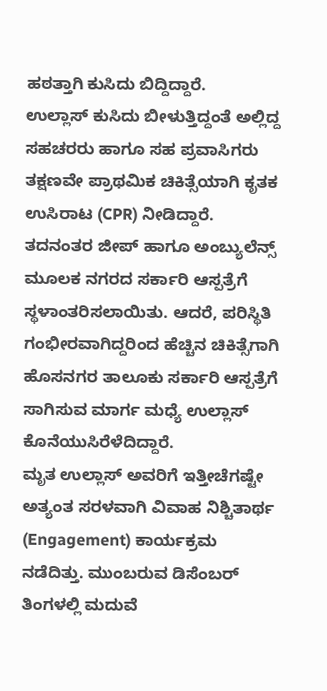ಹಠತ್ತಾಗಿ ಕುಸಿದು ಬಿದ್ದಿದ್ದಾರೆ.
ಉಲ್ಲಾಸ್ ಕುಸಿದು ಬೀಳುತ್ತಿದ್ದಂತೆ ಅಲ್ಲಿದ್ದ ಸಹಚರರು ಹಾಗೂ ಸಹ ಪ್ರವಾಸಿಗರು ತಕ್ಷಣವೇ ಪ್ರಾಥಮಿಕ ಚಿಕಿತ್ಸೆಯಾಗಿ ಕೃತಕ ಉಸಿರಾಟ (CPR) ನೀಡಿದ್ದಾರೆ. ತದನಂತರ ಜೀಪ್ ಹಾಗೂ ಅಂಬ್ಯುಲೆನ್ಸ್ ಮೂಲಕ ನಗರದ ಸರ್ಕಾರಿ ಆಸ್ಪತ್ರೆಗೆ ಸ್ಥಳಾಂತರಿಸಲಾಯಿತು. ಆದರೆ, ಪರಿಸ್ಥಿತಿ ಗಂಭೀರವಾಗಿದ್ದರಿಂದ ಹೆಚ್ಚಿನ ಚಿಕಿತ್ಸೆಗಾಗಿ ಹೊಸನಗರ ತಾಲೂಕು ಸರ್ಕಾರಿ ಆಸ್ಪತ್ರೆಗೆ ಸಾಗಿಸುವ ಮಾರ್ಗ ಮಧ್ಯೆ ಉಲ್ಲಾಸ್ ಕೊನೆಯುಸಿರೆಳೆದಿದ್ದಾರೆ.
ಮೃತ ಉಲ್ಲಾಸ್ ಅವರಿಗೆ ಇತ್ತೀಚೆಗಷ್ಟೇ ಅತ್ಯಂತ ಸರಳವಾಗಿ ವಿವಾಹ ನಿಶ್ಚಿತಾರ್ಥ (Engagement) ಕಾರ್ಯಕ್ರಮ ನಡೆದಿತ್ತು. ಮುಂಬರುವ ಡಿಸೆಂಬರ್ ತಿಂಗಳಲ್ಲಿ ಮದುವೆ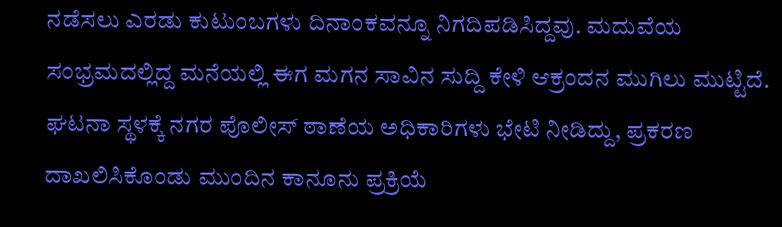ನಡೆಸಲು ಎರಡು ಕುಟುಂಬಗಳು ದಿನಾಂಕವನ್ನೂ ನಿಗದಿಪಡಿಸಿದ್ದವು. ಮದುವೆಯ ಸಂಭ್ರಮದಲ್ಲಿದ್ದ ಮನೆಯಲ್ಲಿ ಈಗ ಮಗನ ಸಾವಿನ ಸುದ್ದಿ ಕೇಳಿ ಆಕ್ರಂದನ ಮುಗಿಲು ಮುಟ್ಟಿದೆ. ಘಟನಾ ಸ್ಥಳಕ್ಕೆ ನಗರ ಪೊಲೀಸ್ ಠಾಣೆಯ ಅಧಿಕಾರಿಗಳು ಭೇಟಿ ನೀಡಿದ್ದು, ಪ್ರಕರಣ ದಾಖಲಿಸಿಕೊಂಡು ಮುಂದಿನ ಕಾನೂನು ಪ್ರಕ್ರಿಯೆ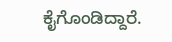ಕೈಗೊಂಡಿದ್ದಾರೆ.